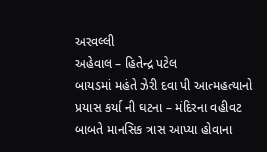અરવલ્લી
અહેવાલ – હિતેન્દ્ર પટેલ
બાયડમાં મહંતે ઝેરી દવા પી આત્મહત્યાનો પ્રયાસ કર્યા ની ઘટના – મંદિરના વહીવટ બાબતે માનસિક ત્રાસ આપ્યા હોવાના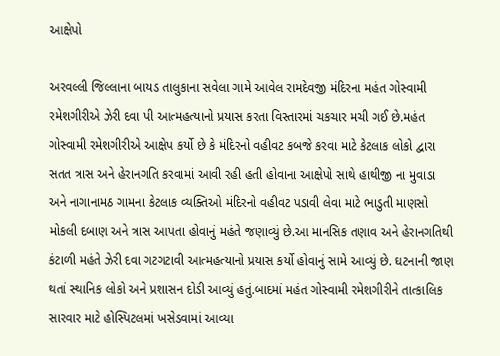આક્ષેપો

અરવલ્લી જિલ્લાના બાયડ તાલુકાના સવેલા ગામે આવેલ રામદેવજી મંદિરના મહંત ગોસ્વામી રમેશગીરીએ ઝેરી દવા પી આત્મહત્યાનો પ્રયાસ કરતા વિસ્તારમાં ચકચાર મચી ગઈ છે.મહંત ગોસ્વામી રમેશગીરીએ આક્ષેપ કર્યો છે કે મંદિરનો વહીવટ કબજે કરવા માટે કેટલાક લોકો દ્વારા સતત ત્રાસ અને હેરાનગતિ કરવામાં આવી રહી હતી હોવાના આક્ષેપો સાથે હાથીજી ના મુવાડા અને નાગાનામઠ ગામના કેટલાક વ્યક્તિઓ મંદિરનો વહીવટ પડાવી લેવા માટે ભાડુતી માણસો મોકલી દબાણ અને ત્રાસ આપતા હોવાનું મહંતે જણાવ્યું છે.આ માનસિક તણાવ અને હેરાનગતિથી કંટાળી મહંતે ઝેરી દવા ગટગટાવી આત્મહત્યાનો પ્રયાસ કર્યો હોવાનું સામે આવ્યું છે. ઘટનાની જાણ થતાં સ્થાનિક લોકો અને પ્રશાસન દોડી આવ્યું હતું.બાદમાં મહંત ગોસ્વામી રમેશગીરીને તાત્કાલિક સારવાર માટે હોસ્પિટલમાં ખસેડવામાં આવ્યા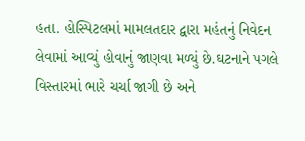હતા. હોસ્પિટલમાં મામલતદાર દ્વારા મહંતનું નિવેદન લેવામાં આવ્યું હોવાનું જાણવા મળ્યું છે.ઘટનાને પગલે વિસ્તારમાં ભારે ચર્ચા જાગી છે અને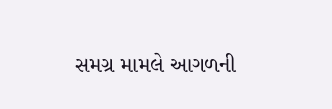સમગ્ર મામલે આગળની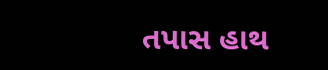તપાસ હાથ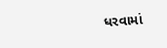ધરવામાં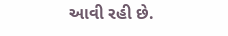આવી રહી છે.